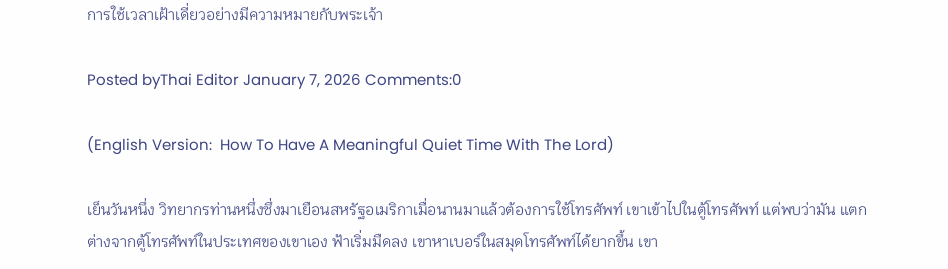การใช้เวลาเฝ้าเดี่ยวอย่างมีความหมายกับพระเจ้า

Posted byThai Editor January 7, 2026 Comments:0

(English Version:  How To Have A Meaningful Quiet Time With The Lord)

เย็นวันหนึ่ง วิทยากรท่านหนึ่งซึ่งมาเยือนสหรัฐอเมริกาเมื่อนานมาแล้วต้องการใช้โทรศัพท์ เขาเข้าไปในตู้โทรศัพท์ แต่พบว่ามัน แตกต่างจากตู้โทรศัพท์ในประเทศของเขาเอง ฟ้าเริ่มมืดลง เขาหาเบอร์ในสมุดโทรศัพท์ได้ยากขึ้น เขา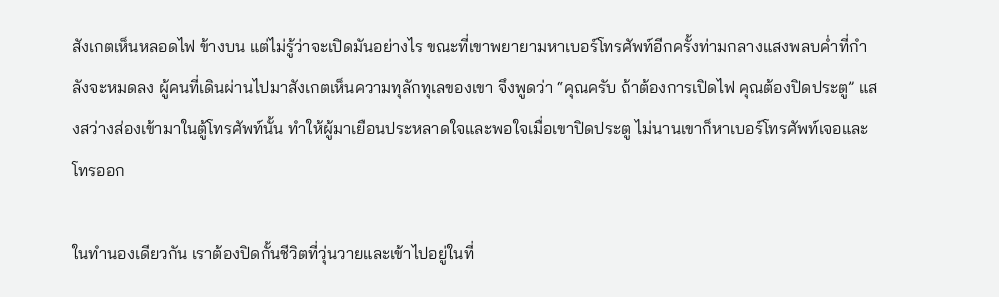สังเกตเห็นหลอดไฟ ข้างบน แต่ไม่รู้ว่าจะเปิดมันอย่างไร ขณะที่เขาพยายามหาเบอร์โทรศัพท์อีกครั้งท่ามกลางแสงพลบค่ำที่กำลังจะหมดลง ผู้คนที่เดินผ่านไปมาสังเกตเห็นความทุลักทุเลของเขา จึงพูดว่า “คุณครับ ถ้าต้องการเปิดไฟ คุณต้องปิดประตู” แสงสว่างส่องเข้ามาในตู้โทรศัพท์นั้น ทำให้ผู้มาเยือนประหลาดใจและพอใจเมื่อเขาปิดประตู ไม่นานเขาก็หาเบอร์โทรศัพท์เจอและโทรออก

ในทำนองเดียวกัน เราต้องปิดกั้นชีวิตที่วุ่นวายและเข้าไปอยู่ในที่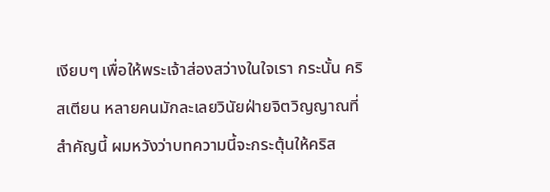เงียบๆ เพื่อให้พระเจ้าส่องสว่างในใจเรา กระนั้น คริสเตียน หลายคนมักละเลยวินัยฝ่ายจิตวิญญาณที่สำคัญนี้ ผมหวังว่าบทความนี้จะกระตุ้นให้คริส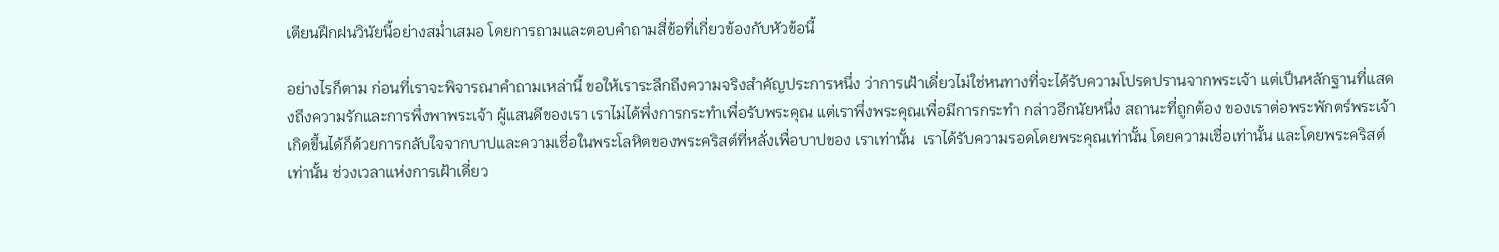เตียนฝึกฝนวินัยนี้อย่างสม่ำเสมอ โดยการถามและตอบคำถามสี่ข้อที่เกี่ยวข้องกับหัวข้อนี้

อย่างไรก็ตาม ก่อนที่เราจะพิจารณาคำถามเหล่านี้ ขอให้เราระลึกถึงความจริงสำคัญประการหนึ่ง ว่าการเฝ้าเดี่ยวไม่ใช่หนทางที่จะได้รับความโปรดปรานจากพระเจ้า แต่เป็นหลักฐานที่แสดงถึงความรักและการพึ่งพาพระเจ้า ผู้แสนดีของเรา เราไม่ได้พึ่งการกระทำเพื่อรับพระคุณ แต่เราพึ่งพระคุณเพื่อมีการกระทำ กล่าวอีกนัยหนึ่ง สถานะที่ถูกต้อง ของเราต่อพระพักตร์พระเจ้าเกิดขึ้นได้ก็ด้วยการกลับใจจากบาปและความเชื่อในพระโลหิตของพระคริสต์ที่หลั่งเพื่อบาปของ เราเท่านั้น  เราได้รับความรอดโดยพระคุณเท่านั้น โดยความเชื่อเท่านั้น และโดยพระคริสต์เท่านั้น ช่วงเวลาแห่งการเฝ้าเดี่ยว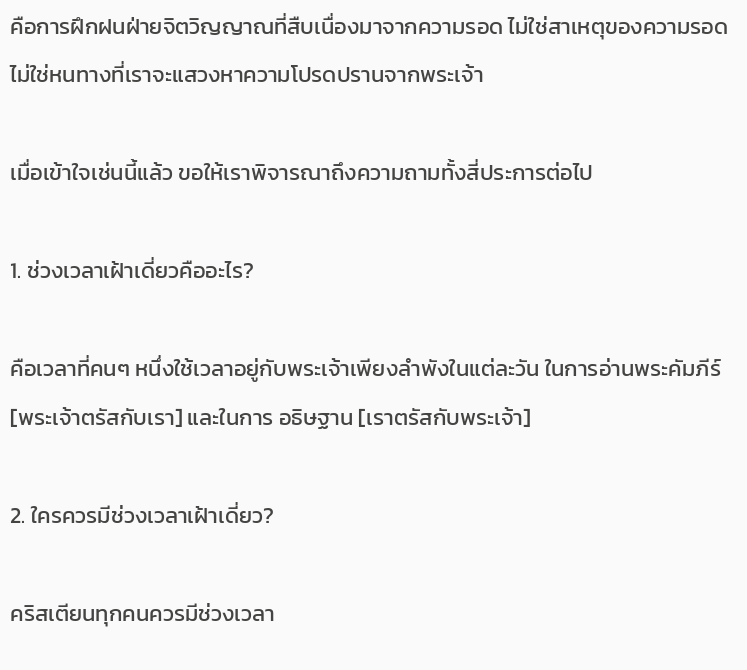คือการฝึกฝนฝ่ายจิตวิญญาณที่สืบเนื่องมาจากความรอด ไม่ใช่สาเหตุของความรอด ไม่ใช่หนทางที่เราจะแสวงหาความโปรดปรานจากพระเจ้า

เมื่อเข้าใจเช่นนี้แล้ว ขอให้เราพิจารณาถึงความถามทั้งสี่ประการต่อไป

1. ช่วงเวลาเฝ้าเดี่ยวคืออะไร?

คือเวลาที่คนๆ หนึ่งใช้เวลาอยู่กับพระเจ้าเพียงลำพังในแต่ละวัน ในการอ่านพระคัมภีร์ [พระเจ้าตรัสกับเรา] และในการ อธิษฐาน [เราตรัสกับพระเจ้า]

2. ใครควรมีช่วงเวลาเฝ้าเดี่ยว?

คริสเตียนทุกคนควรมีช่วงเวลา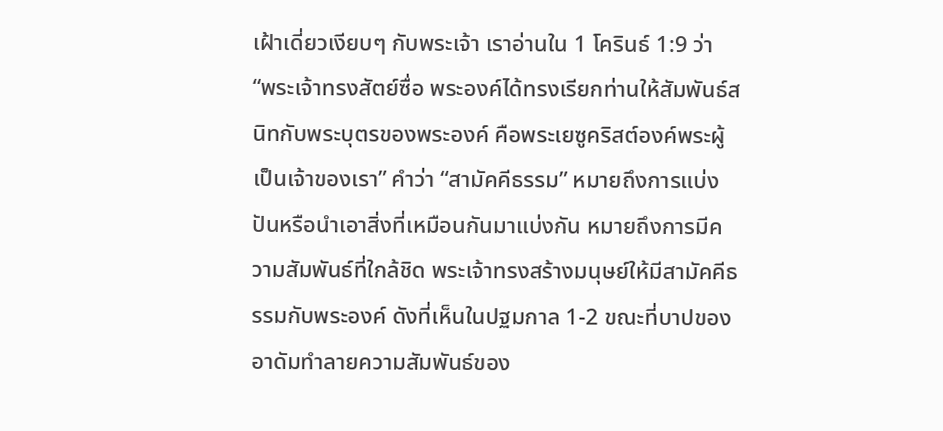เฝ้าเดี่ยวเงียบๆ กับพระเจ้า เราอ่านใน 1 โครินธ์ 1:9 ว่า “พระเจ้าทรงสัตย์ซื่อ พระองค์ได้ทรงเรียกท่านให้สัมพันธ์สนิทกับพระบุตรของพระองค์ คือพระเยซูคริสต์องค์พระผู้เป็นเจ้าของเรา” คำว่า “สามัคคีธรรม” หมายถึงการแบ่งปันหรือนำเอาสิ่งที่เหมือนกันมาแบ่งกัน หมายถึงการมีความสัมพันธ์ที่ใกล้ชิด พระเจ้าทรงสร้างมนุษย์ให้มีสามัคคีธรรมกับพระองค์ ดังที่เห็นในปฐมกาล 1-2 ขณะที่บาปของอาดัมทำลายความสัมพันธ์ของ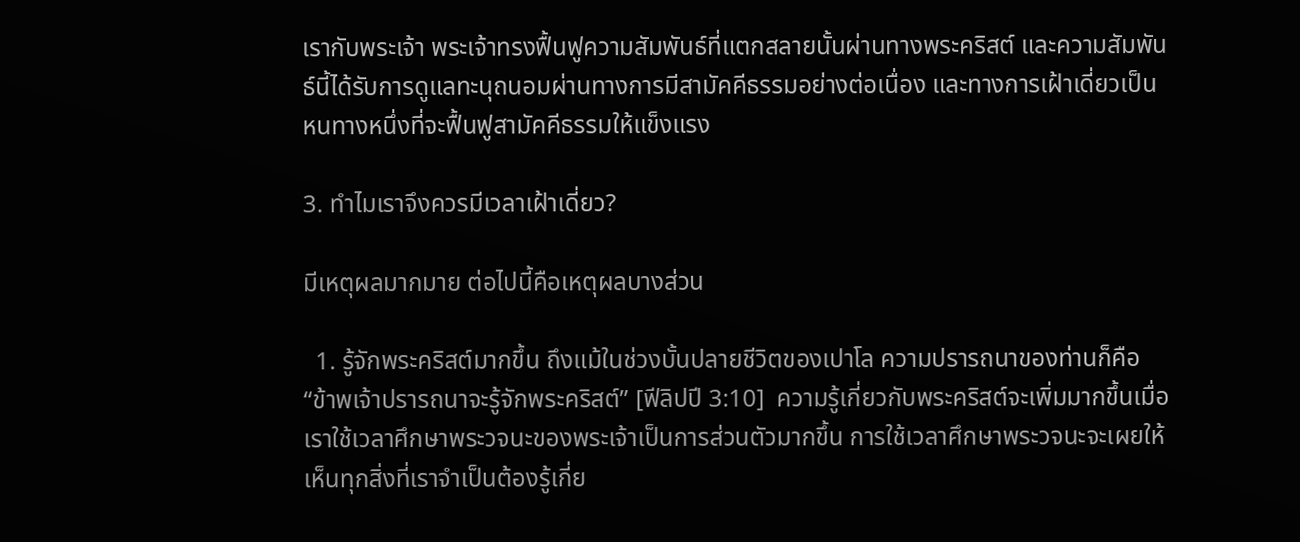เรากับพระเจ้า พระเจ้าทรงฟื้นฟูความสัมพันธ์ที่แตกสลายนั้นผ่านทางพระคริสต์ และความสัมพันธ์นี้ได้รับการดูแลทะนุถนอมผ่านทางการมีสามัคคีธรรมอย่างต่อเนื่อง และทางการเฝ้าเดี่ยวเป็นหนทางหนึ่งที่จะฟื้นฟูสามัคคีธรรมให้แข็งแรง

3. ทำไมเราจึงควรมีเวลาเฝ้าเดี่ยว?

มีเหตุผลมากมาย ต่อไปนี้คือเหตุผลบางส่วน

  1. รู้จักพระคริสต์มากขึ้น ถึงแม้ในช่วงบั้นปลายชีวิตของเปาโล ความปรารถนาของท่านก็คือ “ข้าพเจ้าปรารถนาจะรู้จักพระคริสต์” [ฟีลิปปี 3:10]  ความรู้เกี่ยวกับพระคริสต์จะเพิ่มมากขึ้นเมื่อเราใช้เวลาศึกษาพระวจนะของพระเจ้าเป็นการส่วนตัวมากขึ้น การใช้เวลาศึกษาพระวจนะจะเผยให้เห็นทุกสิ่งที่เราจำเป็นต้องรู้เกี่ย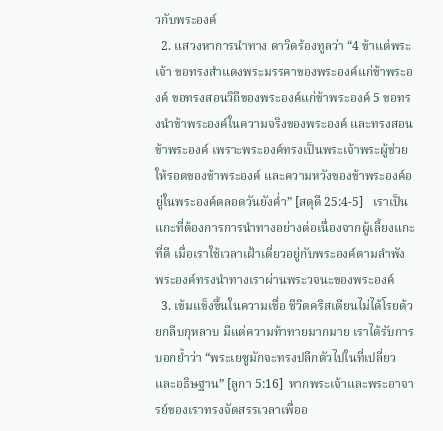วกับพระองค์
  2. แสวงหาการนำทาง ดาวิดร้องทูลว่า “4 ข้าแต่พระเจ้า ขอทรงสำแดงพระมรรคาของพระองค์แก่ข้าพระองค์ ขอทรงสอนวิถีของพระองค์แก่ข้าพระองค์ 5 ขอทรงนำข้าพระองค์ในความจริงของพระองค์ และทรงสอนข้าพระองค์ เพราะพระองค์ทรงเป็นพระเจ้าพระผู้ช่วยให้รอดของข้าพระองค์ และความหวังของข้าพระองค์อยู่ในพระองค์ตลอดวันยังค่ำ” [สดุดี 25:4-5]   เราเป็นแกะที่ต้องการการนำทางอย่างต่อเนื่องจากผู้เลี้ยงแกะที่ดี เมื่อเราใช้เวลาเฝ้าเดี่ยวอยู่กับพระองค์ตามลำพัง พระองค์ทรงนำทางเราผ่านพระวจนะของพระองค์
  3. เข้มแข็งขึ้นในความเชื่อ ชีวิตคริสเตียนไม่ได้โรยด้วยกลีบกุหลาบ มีแต่ความท้าทายมากมาย เราได้รับการบอกย้ำว่า “พระเยซูมักจะทรงปลีกตัวไปในที่เปลี่ยวและอธิษฐาน” [ลูกา 5:16]  หากพระเจ้าและพระอาจารย์ของเราทรงจัดสรรเวลาเพื่ออ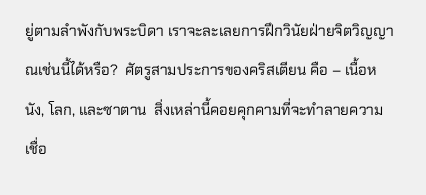ยู่ตามลำพังกับพระบิดา เราจะละเลยการฝึกวินัยฝ่ายจิตวิญญาณเช่นนี้ได้หรือ?  ศัตรูสามประการของคริสเตียน คือ – เนื้อหนัง, โลก, และซาตาน  สิ่งเหล่านี้คอยคุกคามที่จะทำลายความเชื่อ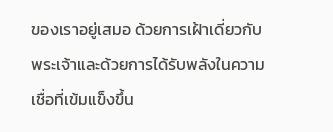ของเราอยู่เสมอ ด้วยการเฝ้าเดี่ยวกับพระเจ้าและด้วยการได้รับพลังในความเชื่อที่เข้มแข็งขึ้น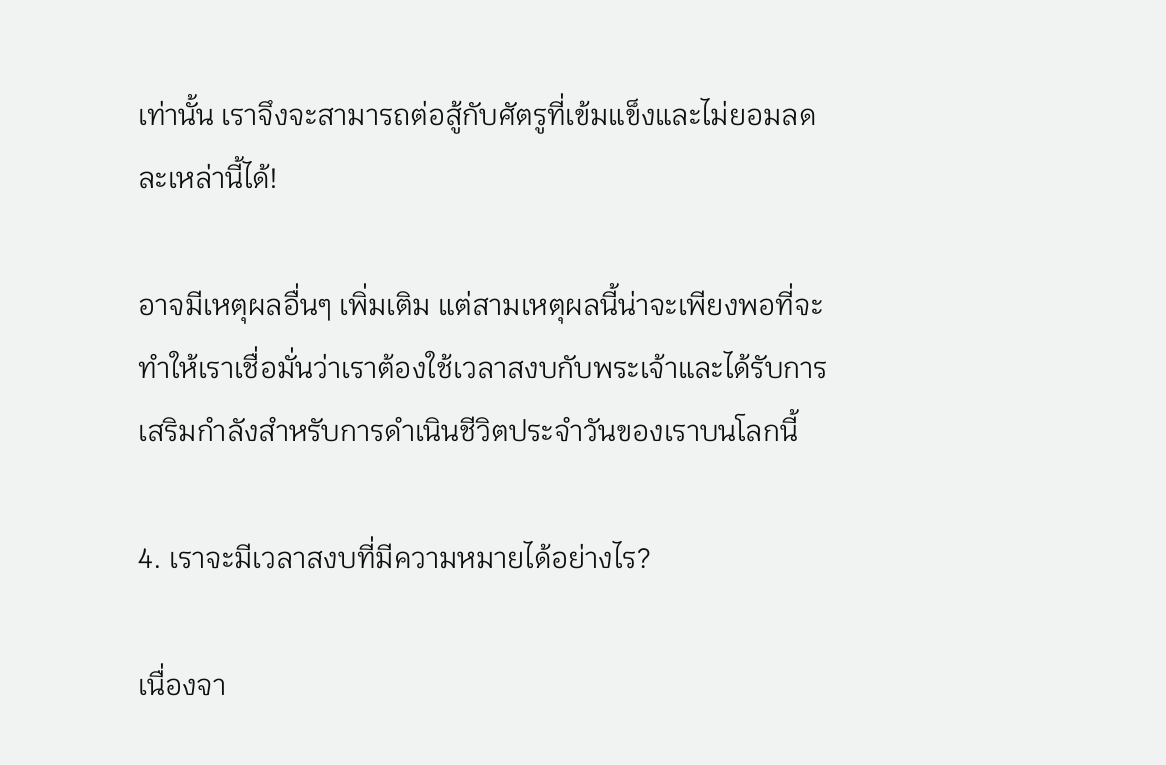เท่านั้น เราจึงจะสามารถต่อสู้กับศัตรูที่เข้มแข็งและไม่ยอมลดละเหล่านี้ได้!

อาจมีเหตุผลอื่นๆ เพิ่มเติม แต่สามเหตุผลนี้น่าจะเพียงพอที่จะทำให้เราเชื่อมั่นว่าเราต้องใช้เวลาสงบกับพระเจ้าและได้รับการเสริมกำลังสำหรับการดำเนินชีวิตประจำวันของเราบนโลกนี้

4. เราจะมีเวลาสงบที่มีความหมายได้อย่างไร?

เนื่องจา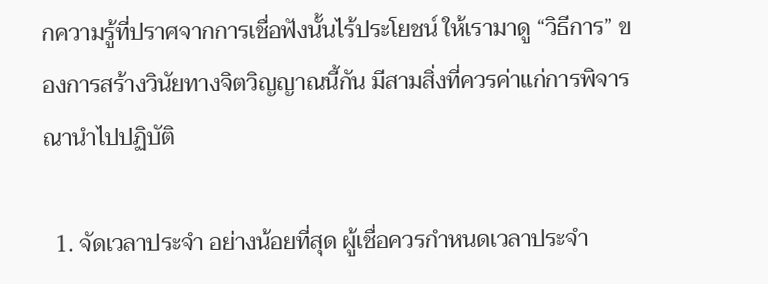กความรู้ที่ปราศจากการเชื่อฟังนั้นไร้ประโยชน์ ให้เรามาดู “วิธีการ” ของการสร้างวินัยทางจิตวิญญาณนี้กัน มีสามสิ่งที่ควรค่าแก่การพิจารณานำไปปฏิบัติ

  1. จัดเวลาประจำ อย่างน้อยที่สุด ผู้เชื่อควรกำหนดเวลาประจำ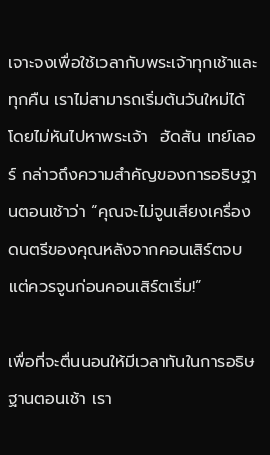เจาะจงเพื่อใช้เวลากับพระเจ้าทุกเช้าและทุกคืน เราไม่สามารถเริ่มต้นวันใหม่ได้โดยไม่หันไปหาพระเจ้า  ฮัดสัน เทย์เลอร์ กล่าวถึงความสำคัญของการอธิษฐานตอนเช้าว่า “คุณจะไม่จูนเสียงเครื่องดนตรีของคุณหลังจากคอนเสิร์ตจบ แต่ควรจูนก่อนคอนเสิร์ตเริ่ม!”

เพื่อที่จะตื่นนอนให้มีเวลาทันในการอธิษฐานตอนเช้า เรา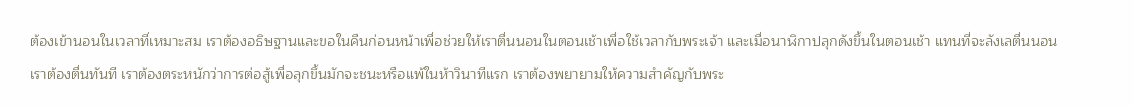ต้องเข้านอนในเวลาที่เหมาะสม เราต้องอธิษฐานและขอในคืนก่อนหน้าเพื่อช่วยให้เราตื่นนอนในตอนเช้าเพื่อใช้เวลากับพระเจ้า และเมื่อนาฬิกาปลุกดังขึ้นในตอนเช้า แทนที่จะลังเลตื่นนอน เราต้องตื่นทันที เราต้องตระหนักว่าการต่อสู้เพื่อลุกขึ้นมักจะชนะหรือแพ้ในห้าวินาทีแรก เราต้องพยายามให้ความสำคัญกับพระ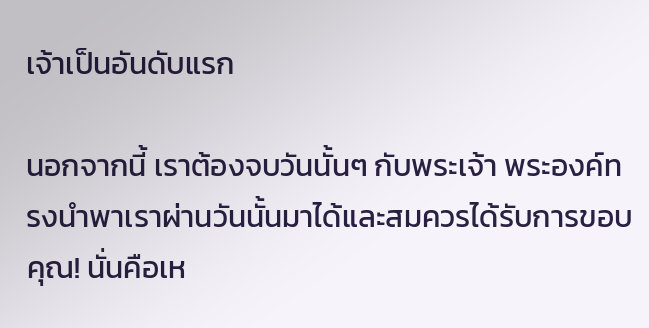เจ้าเป็นอันดับแรก

นอกจากนี้ เราต้องจบวันนั้นๆ กับพระเจ้า พระองค์ทรงนำพาเราผ่านวันนั้นมาได้และสมควรได้รับการขอบคุณ! นั่นคือเห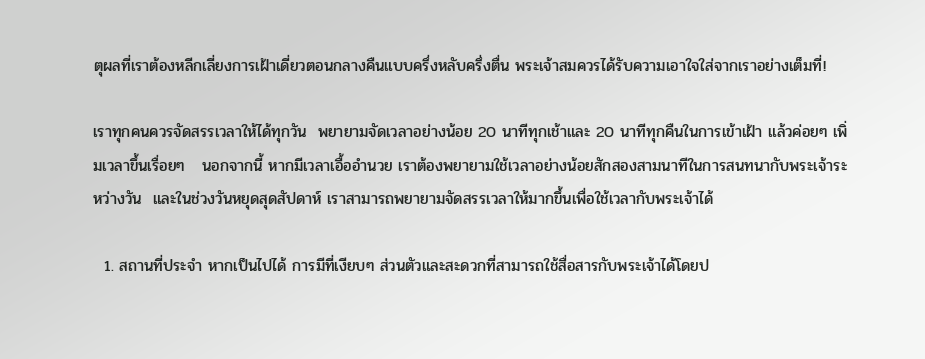ตุผลที่เราต้องหลีกเลี่ยงการเฝ้าเดี่ยวตอนกลางคืนแบบครึ่งหลับครึ่งตื่น พระเจ้าสมควรได้รับความเอาใจใส่จากเราอย่างเต็มที่!

เราทุกคนควรจัดสรรเวลาให้ได้ทุกวัน  พยายามจัดเวลาอย่างน้อย 20 นาทีทุกเช้าและ 20 นาทีทุกคืนในการเข้าเฝ้า แล้วค่อยๆ เพิ่มเวลาขึ้นเรื่อยๆ   นอกจากนี้ หากมีเวลาเอื้ออำนวย เราต้องพยายามใช้เวลาอย่างน้อยสักสองสามนาทีในการสนทนากับพระเจ้าระหว่างวัน  และในช่วงวันหยุดสุดสัปดาห์ เราสามารถพยายามจัดสรรเวลาให้มากขึ้นเพื่อใช้เวลากับพระเจ้าได้

  1. สถานที่ประจำ หากเป็นไปได้ การมีที่เงียบๆ ส่วนตัวและสะดวกที่สามารถใช้สื่อสารกับพระเจ้าได้โดยป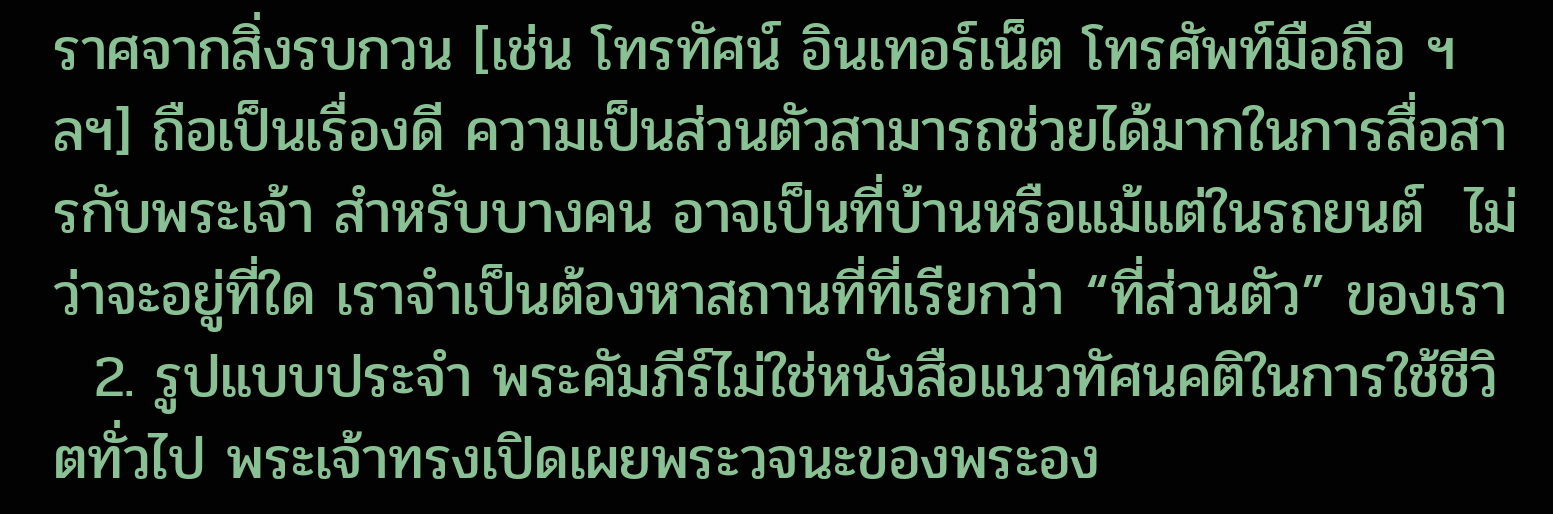ราศจากสิ่งรบกวน [เช่น โทรทัศน์ อินเทอร์เน็ต โทรศัพท์มือถือ ฯลฯ] ถือเป็นเรื่องดี ความเป็นส่วนตัวสามารถช่วยได้มากในการสื่อสารกับพระเจ้า สำหรับบางคน อาจเป็นที่บ้านหรือแม้แต่ในรถยนต์  ไม่ว่าจะอยู่ที่ใด เราจำเป็นต้องหาสถานที่ที่เรียกว่า “ที่ส่วนตัว” ของเรา
  2. รูปแบบประจำ พระคัมภีร์ไม่ใช่หนังสือแนวทัศนคติในการใช้ชีวิตทั่วไป พระเจ้าทรงเปิดเผยพระวจนะของพระอง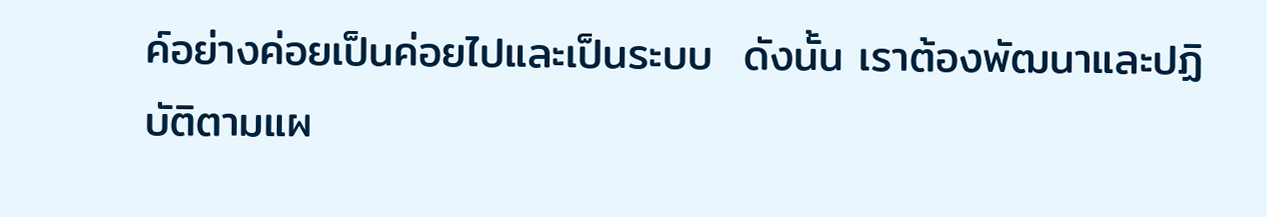ค์อย่างค่อยเป็นค่อยไปและเป็นระบบ  ดังนั้น เราต้องพัฒนาและปฏิบัติตามแผ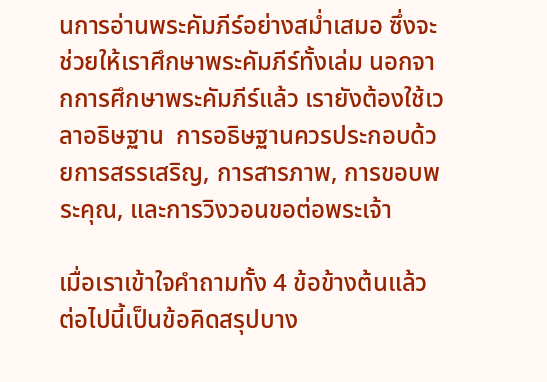นการอ่านพระคัมภีร์อย่างสม่ำเสมอ ซึ่งจะช่วยให้เราศึกษาพระคัมภีร์ทั้งเล่ม นอกจากการศึกษาพระคัมภีร์แล้ว เรายังต้องใช้เวลาอธิษฐาน  การอธิษฐานควรประกอบด้วยการสรรเสริญ, การสารภาพ, การขอบพระคุณ, และการวิงวอนขอต่อพระเจ้า

เมื่อเราเข้าใจคำถามทั้ง 4 ข้อข้างต้นแล้ว ต่อไปนี้เป็นข้อคิดสรุปบาง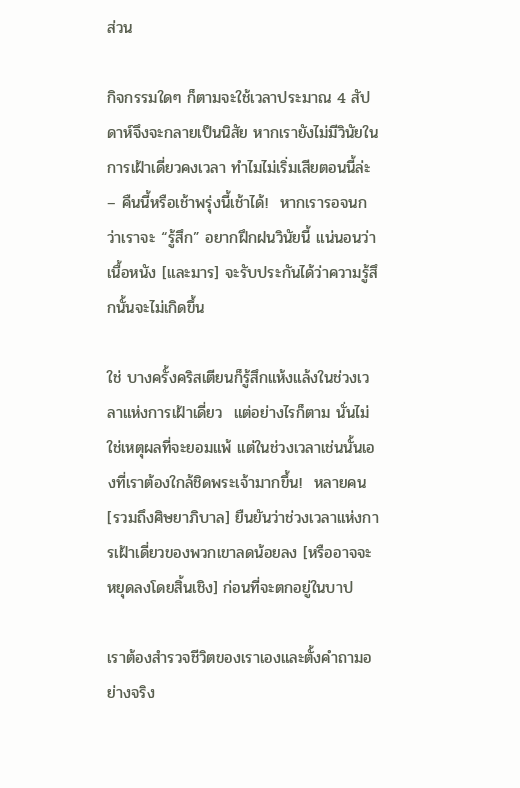ส่วน

กิจกรรมใดๆ ก็ตามจะใช้เวลาประมาณ 4 สัปดาห์จึงจะกลายเป็นนิสัย หากเรายังไม่มีวินัยในการเฝ้าเดี่ยวคงเวลา ทำไมไม่เริ่มเสียตอนนี้ล่ะ – คืนนี้หรือเช้าพรุ่งนี้เช้าได้!  หากเรารอจนกว่าเราจะ “รู้สึก” อยากฝึกฝนวินัยนี้ แน่นอนว่าเนื้อหนัง [และมาร] จะรับประกันได้ว่าความรู้สึกนั้นจะไม่เกิดขึ้น

ใช่ บางครั้งคริสเตียนก็รู้สึกแห้งแล้งในช่วงเวลาแห่งการเฝ้าเดี่ยว  แต่อย่างไรก็ตาม นั่นไม่ใช่เหตุผลที่จะยอมแพ้ แต่ในช่วงเวลาเช่นนั้นเองที่เราต้องใกล้ชิดพระเจ้ามากขึ้น!  หลายคน [รวมถึงศิษยาภิบาล] ยืนยันว่าช่วงเวลาแห่งการเฝ้าเดี่ยวของพวกเขาลดน้อยลง [หรืออาจจะหยุดลงโดยสิ้นเชิง] ก่อนที่จะตกอยู่ในบาป

เราต้องสำรวจชีวิตของเราเองและตั้งคำถามอย่างจริง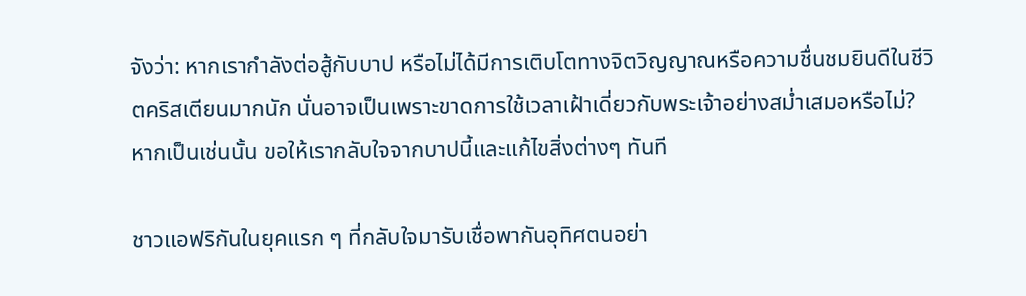จังว่า: หากเรากำลังต่อสู้กับบาป หรือไม่ได้มีการเติบโตทางจิตวิญญาณหรือความชื่นชมยินดีในชีวิตคริสเตียนมากนัก นั่นอาจเป็นเพราะขาดการใช้เวลาเฝ้าเดี่ยวกับพระเจ้าอย่างสม่ำเสมอหรือไม่? หากเป็นเช่นนั้น ขอให้เรากลับใจจากบาปนี้และแก้ไขสิ่งต่างๆ ทันที

ชาวแอฟริกันในยุคแรก ๆ ที่กลับใจมารับเชื่อพากันอุทิศตนอย่า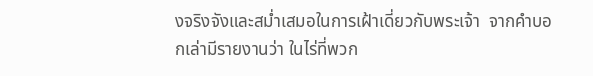งจริงจังและสม่ำเสมอในการเฝ้าเดี่ยวกับพระเจ้า  จากคำบอกเล่ามีรายงานว่า ในไร่ที่พวก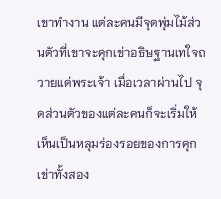เขาทำงาน แต่ละคนมีจุดพุ่มไม้ส่วนตัวที่เขาจะคุกเข่าอธิษฐานเทใจถวายแด่พระเจ้า เมื่อเวลาผ่านไป จุดส่วนตัวของแต่ละคนก็จะเริ่มให้เห็นเป็นหลุมร่องรอยของการคุกเข่าทั้งสอง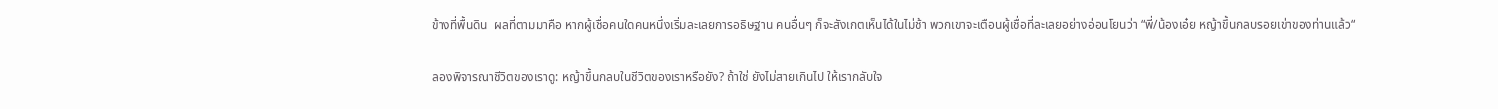ข้างที่พื้นดิน  ผลที่ตามมาคือ หากผู้เชื่อคนใดคนหนึ่งเริ่มละเลยการอธิษฐาน คนอื่นๆ ก็จะสังเกตเห็นได้ในไม่ช้า พวกเขาจะเตือนผู้เชื่อที่ละเลยอย่างอ่อนโยนว่า “พี่/น้องเอ๋ย หญ้าขึ้นกลบรอยเข่าของท่านแล้ว“

ลองพิจารณาชีวิตของเราดู: หญ้าขึ้นกลบในชีวิตของเราหรือยัง? ถ้าใช่ ยังไม่สายเกินไป ให้เรากลับใจ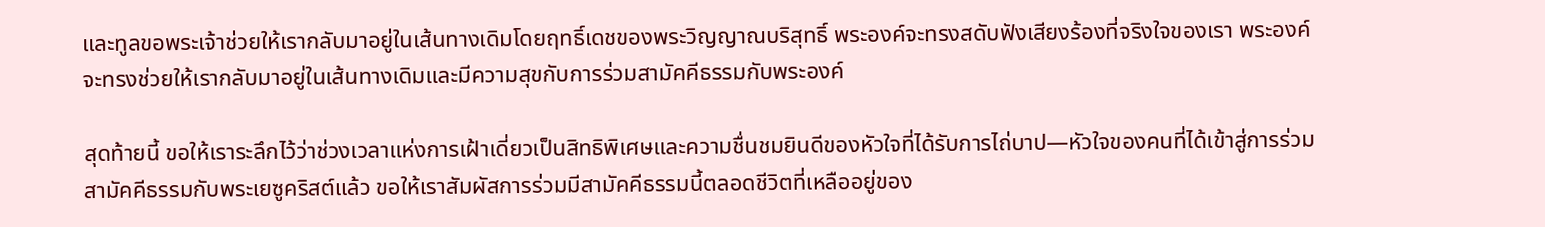และทูลขอพระเจ้าช่วยให้เรากลับมาอยู่ในเส้นทางเดิมโดยฤทธิ์เดชของพระวิญญาณบริสุทธิ์ พระองค์จะทรงสดับฟังเสียงร้องที่จริงใจของเรา พระองค์จะทรงช่วยให้เรากลับมาอยู่ในเส้นทางเดิมและมีความสุขกับการร่วมสามัคคีธรรมกับพระองค์

สุดท้ายนี้ ขอให้เราระลึกไว้ว่าช่วงเวลาแห่งการเฝ้าเดี่ยวเป็นสิทธิพิเศษและความชื่นชมยินดีของหัวใจที่ได้รับการไถ่บาป—หัวใจของคนที่ได้เข้าสู่การร่วมสามัคคีธรรมกับพระเยซูคริสต์แล้ว ขอให้เราสัมผัสการร่วมมีสามัคคีธรรมนี้ตลอดชีวิตที่เหลืออยู่ของ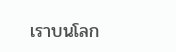เราบนโลก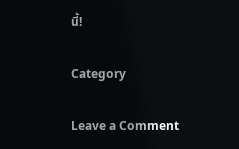นี้!

Category

Leave a Comment